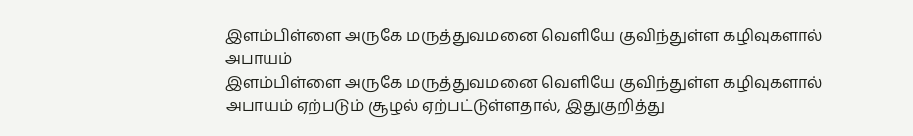இளம்பிள்ளை அருகே மருத்துவமனை வெளியே குவிந்துள்ள கழிவுகளால் அபாயம்
இளம்பிள்ளை அருகே மருத்துவமனை வெளியே குவிந்துள்ள கழிவுகளால் அபாயம் ஏற்படும் சூழல் ஏற்பட்டுள்ளதால், இதுகுறித்து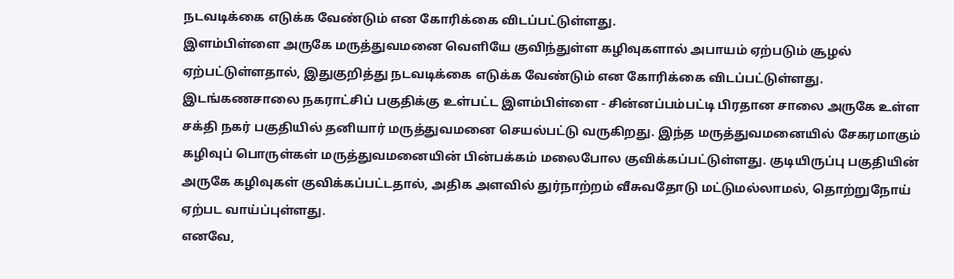நடவடிக்கை எடுக்க வேண்டும் என கோரிக்கை விடப்பட்டுள்ளது.
இளம்பிள்ளை அருகே மருத்துவமனை வெளியே குவிந்துள்ள கழிவுகளால் அபாயம் ஏற்படும் சூழல் ஏற்பட்டுள்ளதால், இதுகுறித்து நடவடிக்கை எடுக்க வேண்டும் என கோரிக்கை விடப்பட்டுள்ளது.
இடங்கணசாலை நகராட்சிப் பகுதிக்கு உள்பட்ட இளம்பிள்ளை - சின்னப்பம்பட்டி பிரதான சாலை அருகே உள்ள சக்தி நகர் பகுதியில் தனியார் மருத்துவமனை செயல்பட்டு வருகிறது. இந்த மருத்துவமனையில் சேகரமாகும் கழிவுப் பொருள்கள் மருத்துவமனையின் பின்பக்கம் மலைபோல குவிக்கப்பட்டுள்ளது. குடியிருப்பு பகுதியின் அருகே கழிவுகள் குவிக்கப்பட்டதால், அதிக அளவில் துர்நாற்றம் வீசுவதோடு மட்டுமல்லாமல், தொற்றுநோய் ஏற்பட வாய்ப்புள்ளது.
எனவே,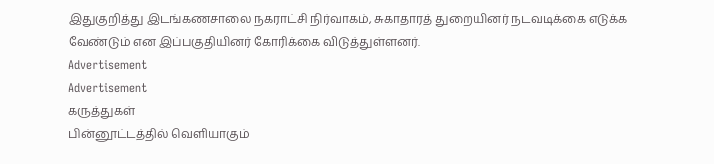இதுகுறித்து இடங்கணசாலை நகராட்சி நிர்வாகம், சுகாதாரத் துறையினர் நடவடிக்கை எடுக்க வேண்டும் என இப்பகுதியினர் கோரிக்கை விடுத்துள்ளனர்.
Advertisement
Advertisement
கருத்துகள்
பின்னூட்டத்தில் வெளியாகும்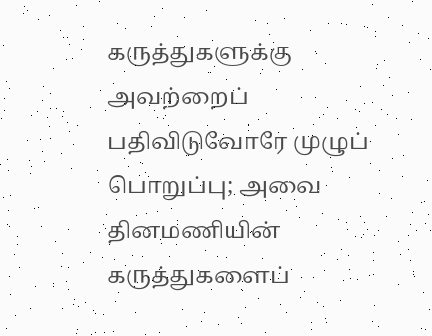கருத்துகளுக்கு அவற்றைப் பதிவிடுவோரே முழுப் பொறுப்பு; அவை தினமணியின் கருத்துகளைப்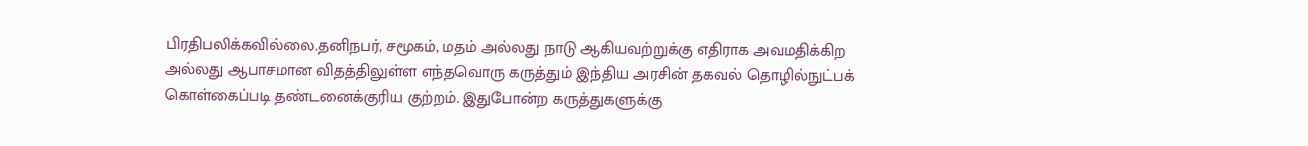பிரதிபலிக்கவில்லை.தனிநபர், சமூகம், மதம் அல்லது நாடு ஆகியவற்றுக்கு எதிராக அவமதிக்கிற அல்லது ஆபாசமான விதத்திலுள்ள எந்தவொரு கருத்தும் இந்திய அரசின் தகவல் தொழில்நுட்பக் கொள்கைப்படி தண்டனைக்குரிய குற்றம். இதுபோன்ற கருத்துகளுக்கு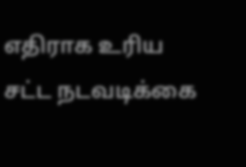எதிராக உரிய சட்ட நடவடிக்கை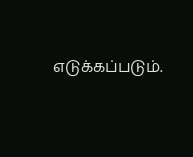எடுக்கப்படும்.